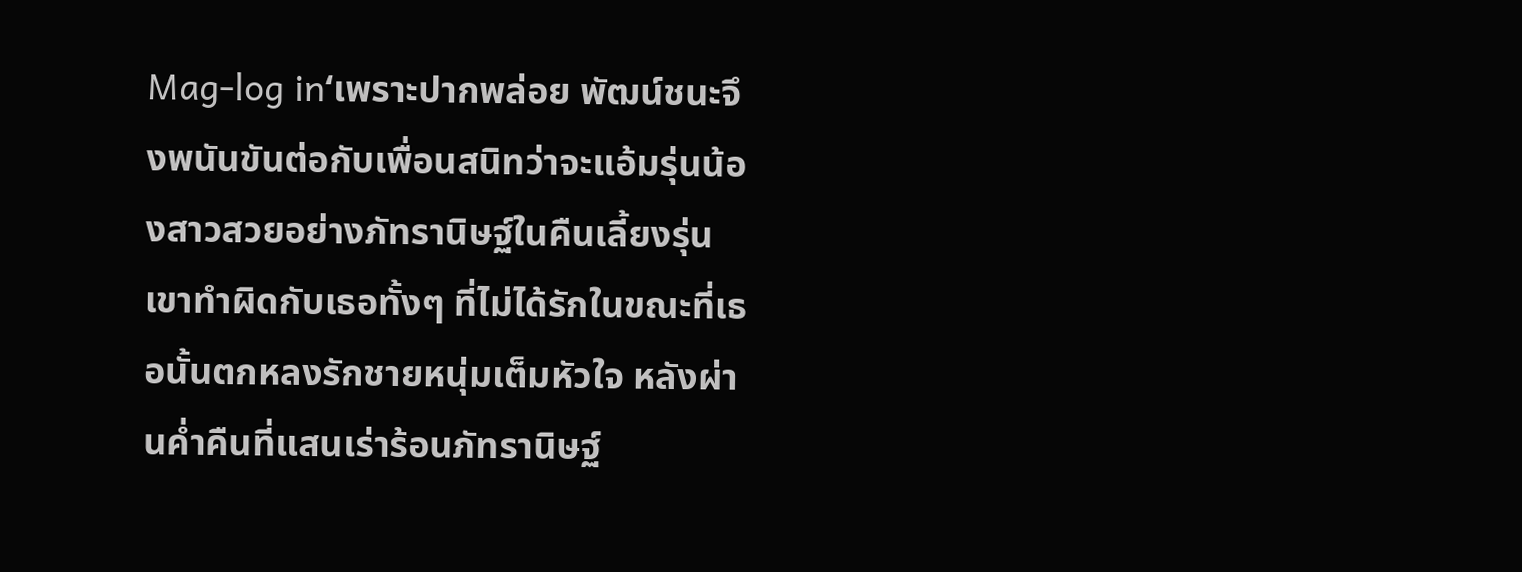Mag-log in‘เพราะปากพล่อย พัฒน์ชนะจึงพนันขันต่อกับเพื่อนสนิทว่าจะแอ้มรุ่นน้องสาวสวยอย่างภัทรานิษฐ์ในคืนเลี้ยงรุ่น เขาทำผิดกับเธอทั้งๆ ที่ไม่ได้รักในขณะที่เธอนั้นตกหลงรักชายหนุ่มเต็มหัวใจ หลังผ่านค่ำคืนที่แสนเร่าร้อนภัทรานิษฐ์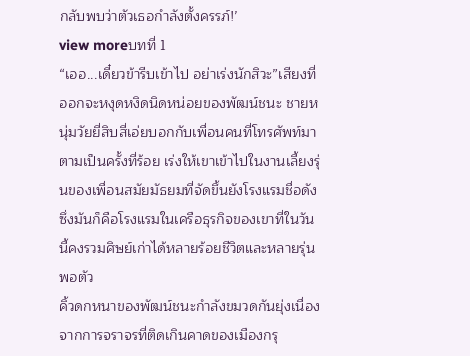กลับพบว่าตัวเธอกำลังตั้งครรภ์!’
view moreบทที่ 1
“เออ...เดี๋ยวข้ารีบเข้าไป อย่าเร่งนักสิวะ”เสียงที่ออกจะหงุดหงิดนิดหน่อยของพัฒน์ชนะ ชายหนุ่มวัยยี่สิบสี่เอ่ยบอกกับเพื่อนคนที่โทรศัพท์มาตามเป็นครั้งที่ร้อย เร่งให้เขาเข้าไปในงานเลี้ยงรุ่นของเพื่อนสมัยมัธยมที่จัดขึ้นยังโรงแรมชื่อดัง ซึ่งมันก็คือโรงแรมในเครือธุรกิจของเขาที่ในวันนี้คงรวมศิษย์เก่าได้หลายร้อยชีวิตและหลายรุ่นพอตัว
คิ้วดกหนาของพัฒน์ชนะกำลังขมวดกันยุ่งเนื่องจากการจราจรที่ติดเกินคาดของเมืองกรุ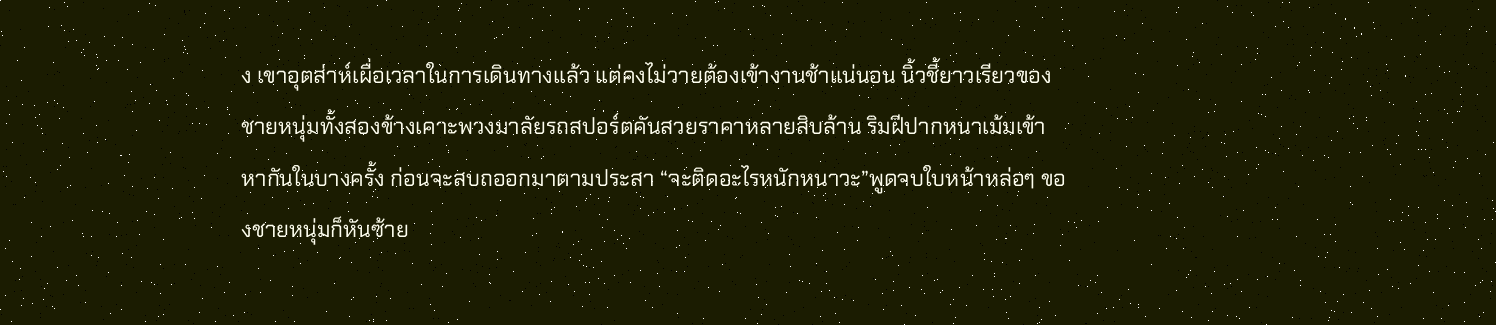ง เขาอุตส่าห์เผื่อเวลาในการเดินทางแล้ว แต่คงไม่วายต้องเข้างานช้าแน่นอน นิ้วชี้ยาวเรียวของชายหนุ่มทั้งสองข้างเคาะพวงมาลัยรถสปอร์ตคันสวยราคาหลายสิบล้าน ริมฝีปากหนาเม้มเข้าหากันในบางครั้ง ก่อนจะสบถออกมาตามประสา “จะติดอะไรหนักหนาวะ”พูดจบใบหน้าหล่อๆ ของชายหนุ่มก็หันซ้าย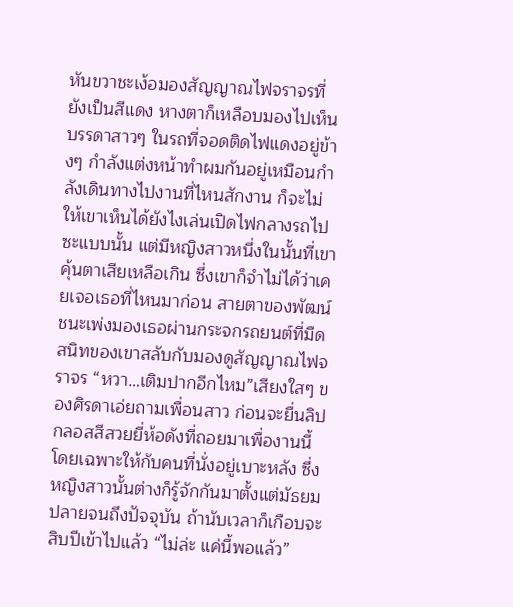หันขวาชะเง้อมองสัญญาณไฟจราจรที่ยังเป็นสีแดง หางตาก็เหลือบมองไปเห็นบรรดาสาวๆ ในรถที่จอดติดไฟแดงอยู่ข้างๆ กำลังแต่งหน้าทำผมกันอยู่เหมือนกำลังเดินทางไปงานที่ไหนสักงาน ก็จะไม่ให้เขาเห็นได้ยังไงเล่นเปิดไฟกลางรถไปซะแบบนั้น แต่มีหญิงสาวหนึ่งในนั้นที่เขาคุ้นตาเสียเหลือเกิน ซึ่งเขาก็จำไม่ได้ว่าเคยเจอเธอที่ไหนมาก่อน สายตาของพัฒน์ชนะเพ่งมองเธอผ่านกระจกรถยนต์ที่มืดสนิทของเขาสลับกับมองดูสัญญาณไฟจราจร “หวา…เติมปากอีกไหม”เสียงใสๆ ของศิรดาเอ่ยถามเพื่อนสาว ก่อนจะยื่นลิปกลอสสีสวยยี่ห้อดังที่ถอยมาเพื่องานนี้โดยเฉพาะให้กับคนที่นั่งอยู่เบาะหลัง ซึ่งหญิงสาวนั้นต่างก็รู้จักกันมาตั้งแต่มัธยมปลายจนถึงปัจจุบัน ถ้านับเวลาก็เกือบจะสิบปีเข้าไปแล้ว “ไม่ล่ะ แค่นี้พอแล้ว”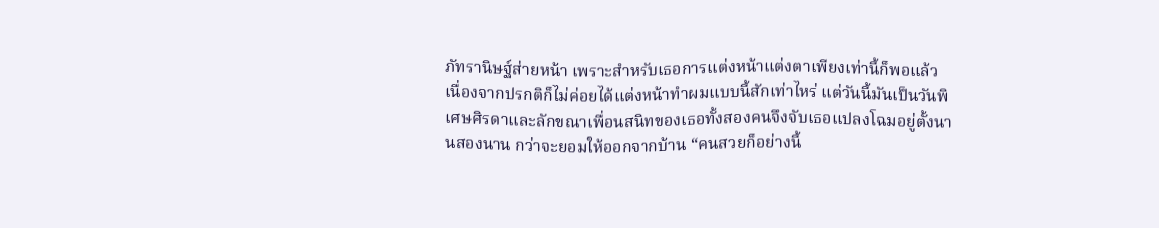ภัทรานิษฐ์ส่ายหน้า เพราะสำหรับเธอการแต่งหน้าแต่งตาเพียงเท่านี้ก็พอแล้ว เนื่องจากปรกติก็ไม่ค่อยได้แต่งหน้าทำผมแบบนี้สักเท่าไหร่ แต่วันนี้มันเป็นวันพิเศษศิรดาและลักขณาเพื่อนสนิทของเธอทั้งสองคนจึงจับเธอแปลงโฉมอยู่ตั้งนานสองนาน กว่าจะยอมให้ออกจากบ้าน “คนสวยก็อย่างนี้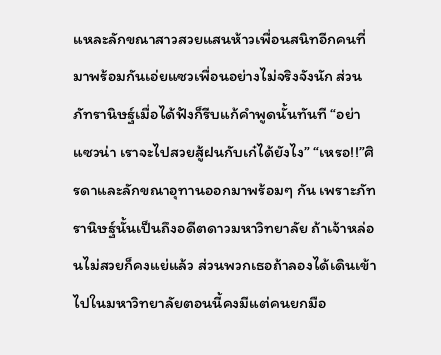แหละลักขณาสาวสวยแสนห้าวเพื่อนสนิทอีกคนที่มาพร้อมกันเอ่ยแซวเพื่อนอย่างไม่จริงจังนัก ส่วนภัทรานิษฐ์เมื่อได้ฟังก็รีบแก้คำพูดนั้นทันที “อย่าแซวน่า เราจะไปสวยสู้ฝนกับเก๋ได้ยังไง” “เหรอ!!”ศิรดาและลักขณาอุทานออกมาพร้อมๆ กัน เพราะภัทรานิษฐ์นั้นเป็นถึงอดีตดาวมหาวิทยาลัย ถ้าเจ้าหล่อนไม่สวยก็คงแย่แล้ว ส่วนพวกเธอถ้าลองได้เดินเข้าไปในมหาวิทยาลัยตอนนี้คงมีแต่คนยกมือ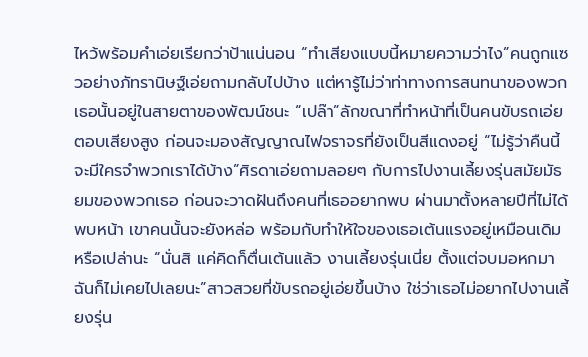ไหว้พร้อมคำเอ่ยเรียกว่าป้าแน่นอน “ทำเสียงแบบนี้หมายความว่าไง”คนถูกแซวอย่างภัทรานิษฐ์เอ่ยถามกลับไปบ้าง แต่หารู้ไม่ว่าท่าทางการสนทนาของพวกเธอนั้นอยู่ในสายตาของพัฒน์ชนะ “เปล๊า”ลักขณาที่ทำหน้าที่เป็นคนขับรถเอ่ยตอบเสียงสูง ก่อนจะมองสัญญาณไฟจราจรที่ยังเป็นสีแดงอยู่ “ไม่รู้ว่าคืนนี้จะมีใครจำพวกเราได้บ้าง”ศิรดาเอ่ยถามลอยๆ กับการไปงานเลี้ยงรุ่นสมัยมัธยมของพวกเธอ ก่อนจะวาดฝันถึงคนที่เธออยากพบ ผ่านมาตั้งหลายปีที่ไม่ได้พบหน้า เขาคนนั้นจะยังหล่อ พร้อมกับทำให้ใจของเธอเต้นแรงอยู่เหมือนเดิมหรือเปล่านะ “นั่นสิ แค่คิดก็ตื่นเต้นแล้ว งานเลี้ยงรุ่นเนี่ย ตั้งแต่จบมอหกมา ฉันก็ไม่เคยไปเลยนะ”สาวสวยที่ขับรถอยู่เอ่ยขึ้นบ้าง ใช่ว่าเธอไม่อยากไปงานเลี้ยงรุ่น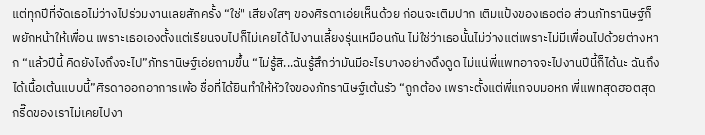แต่ทุกปีที่จัดเธอไม่ว่างไปร่วมงานเลยสักครั้ง “ใช่" เสียงใสๆ ของศิรดาเอ่ยเห็นด้วย ก่อนจะเติมปาก เติมแป้งของเธอต่อ ส่วนภัทรานิษฐ์ก็พยักหน้าให้เพื่อน เพราะเธอเองตั้งแต่เรียนจบไปก็ไม่เคยได้ไปงานเลี้ยงรุ่นเหมือนกัน ไม่ใช่ว่าเธอนั้นไม่ว่างแต่เพราะไม่มีเพื่อนไปด้วยต่างหาก “แล้วปีนี้ คิดยังไงถึงจะไป”ภัทรานิษฐ์เอ่ยถามขึ้น “ไม่รู้สิ...ฉันรู้สึกว่ามันมีอะไรบางอย่างดึงดูด ไม่แน่พี่แพทอาจจะไปงานปีนี้ก็ได้นะ ฉันถึงได้เนื้อเต้นแบบนี้”ศิรดาออกอาการเพ้อ ชื่อที่ได้ยินทำให้หัวใจของภัทรานิษฐ์เต้นรัว “ถูกต้อง เพราะตั้งแต่พี่แกจบมอหก พี่แพทสุดฮอตสุดกรี๊ดของเราไม่เคยไปงา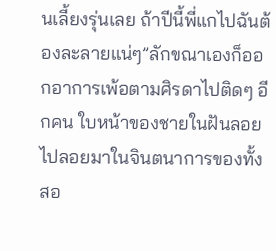นเลี้ยงรุ่นเลย ถ้าปีนี้พี่แกไปฉันต้องละลายแน่ๆ”ลักขณาเองก็ออกอาการเพ้อตามศิรดาไปติดๆ อีกคน ใบหน้าของชายในฝันลอยไปลอยมาในจินตนาการของทั้งสอ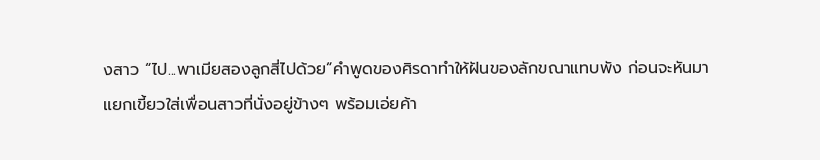งสาว “ไป...พาเมียสองลูกสี่ไปด้วย”คำพูดของศิรดาทำให้ฝันของลักขณาแทบพัง ก่อนจะหันมาแยกเขี้ยวใส่เพื่อนสาวที่นั่งอยู่ข้างๆ พร้อมเอ่ยค้า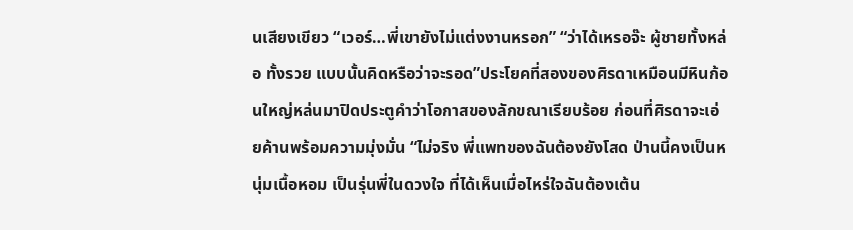นเสียงเขียว “เวอร์…พี่เขายังไม่แต่งงานหรอก” “ว่าได้เหรอจ๊ะ ผู้ชายทั้งหล่อ ทั้งรวย แบบนั้นคิดหรือว่าจะรอด”ประโยคที่สองของศิรดาเหมือนมีหินก้อนใหญ่หล่นมาปิดประตูคำว่าโอกาสของลักขณาเรียบร้อย ก่อนที่ศิรดาจะเอ่ยค้านพร้อมความมุ่งมั่น “ไม่จริง พี่แพทของฉันต้องยังโสด ป่านนี้คงเป็นหนุ่มเนื้อหอม เป็นรุ่นพี่ในดวงใจ ที่ได้เห็นเมื่อไหร่ใจฉันต้องเต้น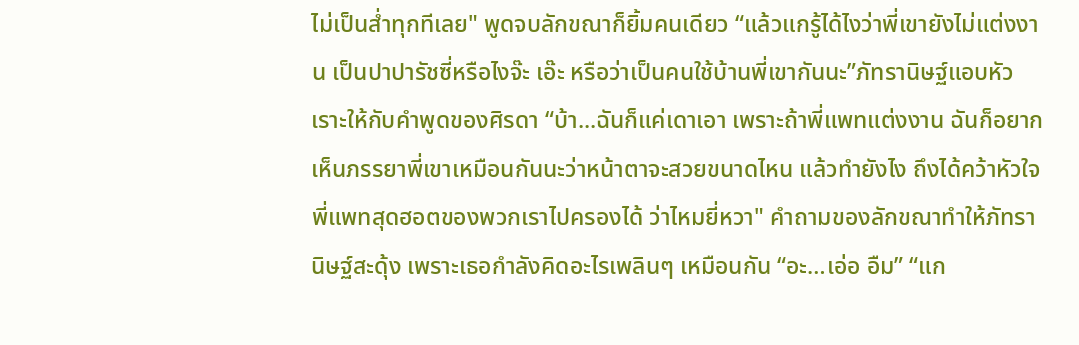ไม่เป็นส่ำทุกทีเลย" พูดจบลักขณาก็ยิ้มคนเดียว “แล้วแกรู้ได้ไงว่าพี่เขายังไม่แต่งงาน เป็นปาปารัชซี่หรือไงจ๊ะ เอ๊ะ หรือว่าเป็นคนใช้บ้านพี่เขากันนะ”ภัทรานิษฐ์แอบหัวเราะให้กับคำพูดของศิรดา “บ้า...ฉันก็แค่เดาเอา เพราะถ้าพี่แพทแต่งงาน ฉันก็อยากเห็นภรรยาพี่เขาเหมือนกันนะว่าหน้าตาจะสวยขนาดไหน แล้วทำยังไง ถึงได้คว้าหัวใจพี่แพทสุดฮอตของพวกเราไปครองได้ ว่าไหมยี่หวา" คำถามของลักขณาทำให้ภัทรานิษฐ์สะดุ้ง เพราะเธอกำลังคิดอะไรเพลินๆ เหมือนกัน “อะ…เอ่อ อืม” “แก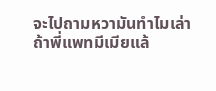จะไปถามหวามันทำไมเล่า ถ้าพี่แพทมีเมียแล้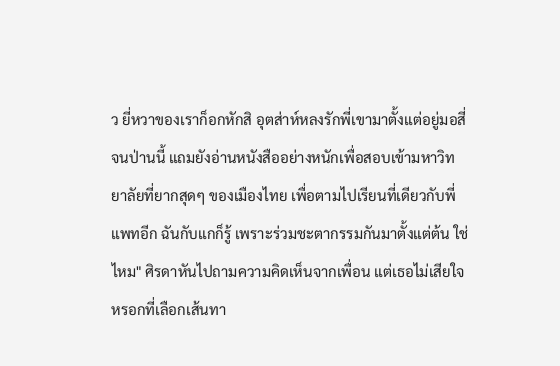ว ยี่หวาของเราก็อกหักสิ อุตส่าห์หลงรักพี่เขามาตั้งแต่อยู่มอสี่จนป่านนี้ แถมยังอ่านหนังสืออย่างหนักเพื่อสอบเข้ามหาวิทยาลัยที่ยากสุดๆ ของเมืองไทย เพื่อตามไปเรียนที่เดียวกับพี่แพทอีก ฉันกับแกก็รู้ เพราะร่วมชะตากรรมกันมาตั้งแต่ต้น ใช่ไหม" ศิรดาหันไปถามความคิดเห็นจากเพื่อน แต่เธอไม่เสียใจหรอกที่เลือกเส้นทา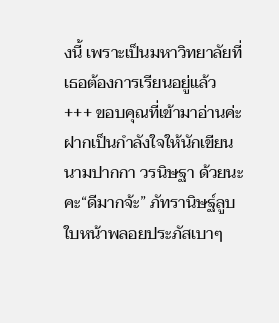งนี้ เพราะเป็นมหาวิทยาลัยที่เธอต้องการเรียนอยู่แล้ว +++ ขอบคุณที่เข้ามาอ่านค่ะ ฝากเป็นกำลังใจให้นักเขียนนามปากกา วรนิษฐา ด้วยนะคะ“ดีมากจ้ะ” ภัทรานิษฐ์ลูบใบหน้าพลอยประภัสเบาๆ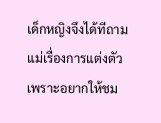เด็กหญิงจึงได้ทีถามแม่เรื่องการแต่งตัว เพราะอยากให้ชม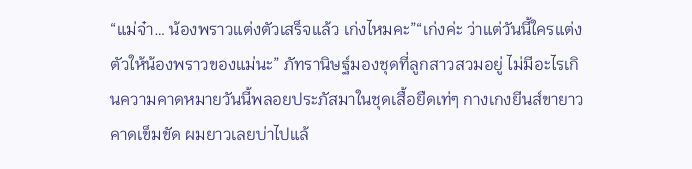“แม่จ๋า… น้องพราวแต่งตัวเสร็จแล้ว เก่งไหมคะ”“เก่งค่ะ ว่าแต่วันนี้ใครแต่งตัวให้น้องพราวของแม่นะ” ภัทรานิษฐ์มองชุดที่ลูกสาวสวมอยู่ ไม่มีอะไรเกินความคาดหมายวันนี้พลอยประภัสมาในชุดเสื้อยืดเท่ๆ กางเกงยีนส์ขายาว คาดเข็มขัด ผมยาวเลยบ่าไปแล้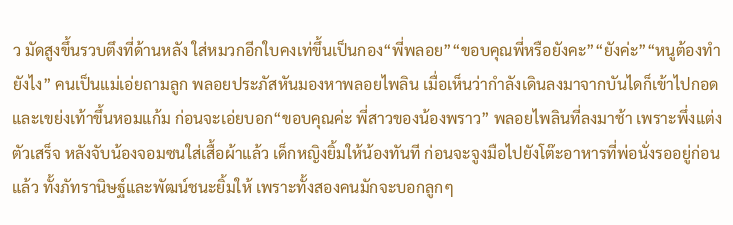ว มัดสูงขึ้นรวบตึงที่ด้านหลัง ใส่หมวกอีกใบคงเท่ขึ้นเป็นกอง“พี่พลอย”“ขอบคุณพี่หรือยังคะ”“ยังค่ะ”“หนูต้องทำยังไง” คนเป็นแม่เอ่ยถามลูก พลอยประภัสหันมองหาพลอยไพลิน เมื่อเห็นว่ากำลังเดินลงมาจากบันไดก็เข้าไปกอดและเขย่งเท้าขึ้นหอมแก้ม ก่อนจะเอ่ยบอก“ขอบคุณค่ะ พี่สาวของน้องพราว” พลอยไพลินที่ลงมาช้า เพราะพึ่งแต่งตัวเสร็จ หลังจับน้องจอมซนใส่เสื้อผ้าแล้ว เด็กหญิงยิ้มให้น้องทันที ก่อนจะจูงมือไปยังโต๊ะอาหารที่พ่อนั่งรออยู่ก่อนแล้ว ทั้งภัทรานิษฐ์และพัฒน์ชนะยิ้มให้ เพราะทั้งสองคนมักจะบอกลูกๆ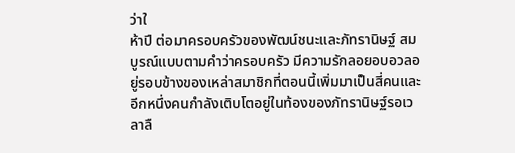ว่าใ
ห้าปี ต่อมาครอบครัวของพัฒน์ชนะและภัทรานิษฐ์ สมบูรณ์แบบตามคำว่าครอบครัว มีความรักลอยอบอวลอยู่รอบข้างของเหล่าสมาชิกที่ตอนนี้เพิ่มมาเป็นสี่คนและอีกหนึ่งคนกำลังเติบโตอยู่ในท้องของภัทรานิษฐ์รอเวลาลื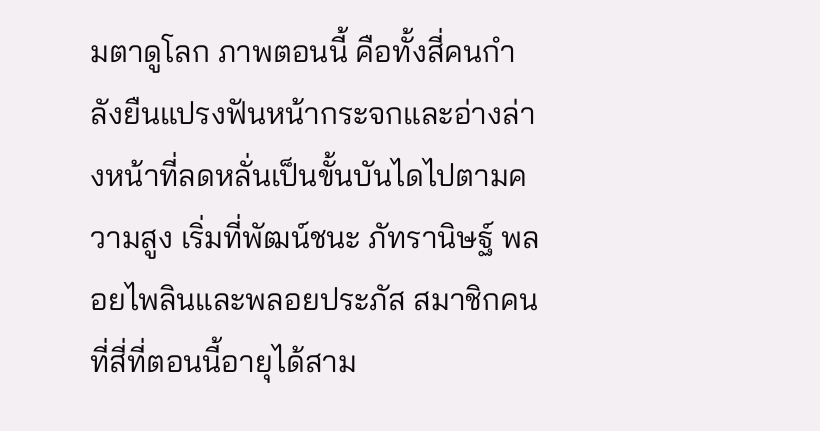มตาดูโลก ภาพตอนนี้ คือทั้งสี่คนกำลังยืนแปรงฟันหน้ากระจกและอ่างล่างหน้าที่ลดหลั่นเป็นขั้นบันไดไปตามความสูง เริ่มที่พัฒน์ชนะ ภัทรานิษฐ์ พลอยไพลินและพลอยประภัส สมาชิกคนที่สี่ที่ตอนนี้อายุได้สาม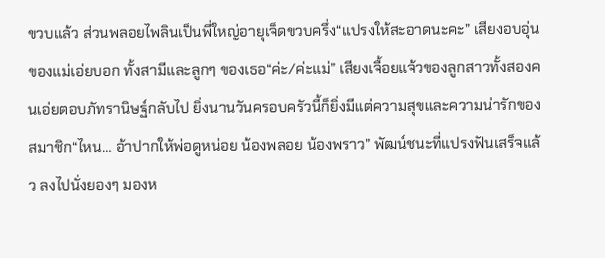ขวบแล้ว ส่วนพลอยไพลินเป็นพี่ใหญ่อายุเจ็ดขวบครึ่ง“แปรงให้สะอาดนะคะ” เสียงอบอุ่นของแม่เอ่ยบอก ทั้งสามีและลูกๆ ของเธอ“ค่ะ/ค่ะแม่” เสียงเจื้อยแจ้วของลูกสาวทั้งสองคนเอ่ยตอบภัทรานิษฐ์กลับไป ยิ่งนานวันครอบครัวนี้ก็ยิ่งมีแต่ความสุขและความน่ารักของสมาชิก“ไหน… อ้าปากให้พ่อดูหน่อย น้องพลอย น้องพราว” พัฒน์ชนะที่แปรงฟันเสร็จแล้ว ลงไปนั่งยองๆ มองห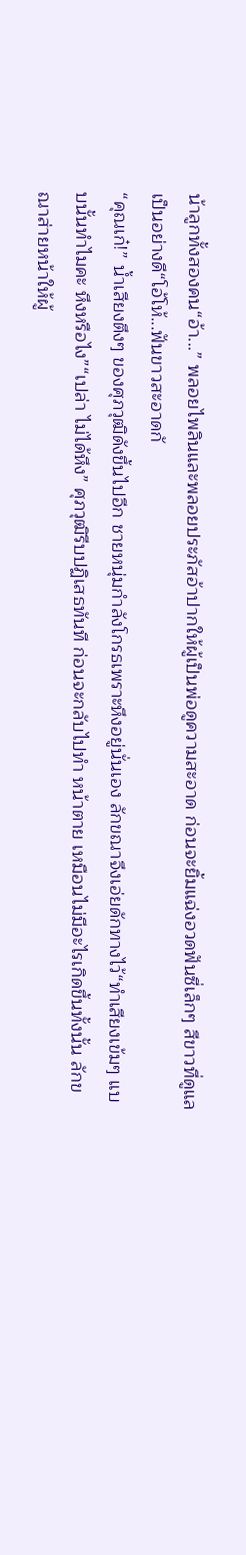น้าลูกทั้งสองคน“อ้า...” พลอยไพลินและพลอยประภัสอ้าปากให้ผู้เป็นพ่อดูความสะอาด ก่อนจะยิ้มแฉ่งอวดฟันซี่เล็กๆ สีขาวที่ดูแลเป็นอย่างดี“โอ้โห้...ฟันขาวสะอาดกั
“คุณเก๋!” น้ำเสียงตึงๆ ของศุภวุฒิดังขึ้นไปอีก ชายหนุ่มกำลังโกรธเพราะหึงอยู่นั่นเอง ลักขณาจึงเอ่ยดักทางไว้“ทำเสียงเข้มๆ แบบนั้นทำไมคะ หึงหรือไง”“เปล่า ไม่ได้หึง” ศุภวุฒิรีบปฏิเสธทันที ก่อนจะกลับไปทำ หน้าตาย เหมือนไม่มีอะไรเกิดขึ้นทั้งนั้น ลักขณาส่ายหน้าให้ผู้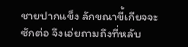ชายปากแข็ง ลักขณาขี้เกียจจะซักต่อ จึงเอ่ยถามถึงที่หลับ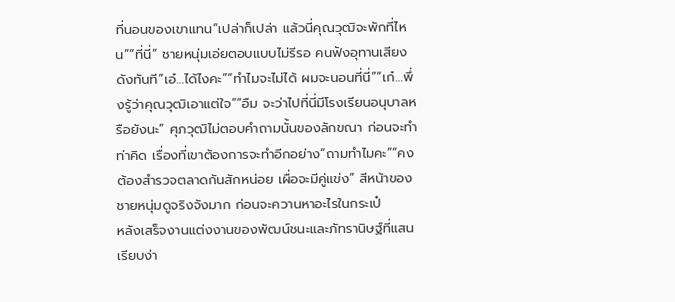ที่นอนของเขาแทน“เปล่าก็เปล่า แล้วนี่คุณวุฒิจะพักที่ไหน”“ที่นี่” ชายหนุ่มเอ่ยตอบแบบไม่รีรอ คนฟังอุทานเสียงดังทันที“เอ๋…ได้ไงคะ”“ทำไมจะไม่ได้ ผมจะนอนที่นี่”“เก๋…พึ่งรู้ว่าคุณวุฒิเอาแต่ใจ”“อืม จะว่าไปที่นี่มีโรงเรียนอนุบาลหรือยังนะ” ศุภวุฒิไม่ตอบคำถามนั้นของลักขณา ก่อนจะทำท่าคิด เรื่องที่เขาต้องการจะทำอีกอย่าง“ถามทำไมคะ”“คงต้องสำรวจตลาดกันสักหน่อย เผื่อจะมีคู่แข่ง” สีหน้าของชายหนุ่มดูจริงจังมาก ก่อนจะควานหาอะไรในกระเป๋
หลังเสร็จงานแต่งงานของพัฒน์ชนะและภัทรานิษฐ์ที่แสนเรียบง่า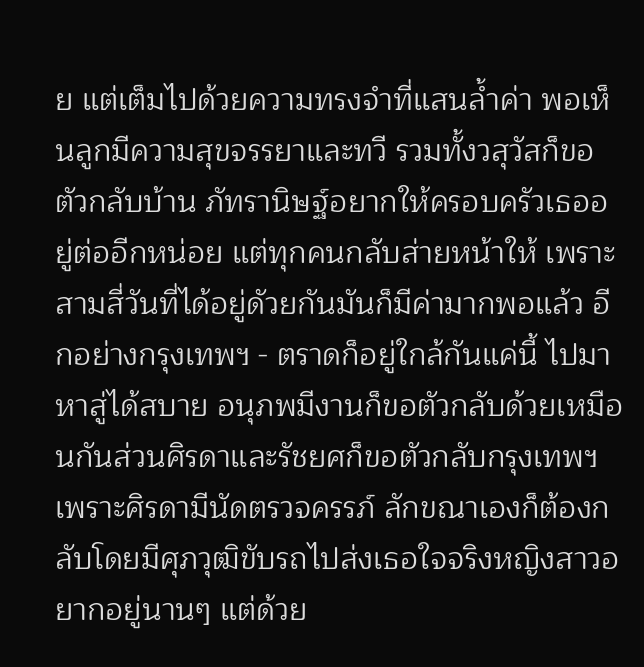ย แต่เต็มไปด้วยความทรงจำที่แสนล้ำค่า พอเห็นลูกมีความสุขจรรยาและทวี รวมทั้งวสุวัสก็ขอตัวกลับบ้าน ภัทรานิษฐ์อยากให้ครอบครัวเธออยู่ต่ออีกหน่อย แต่ทุกคนกลับส่ายหน้าให้ เพราะสามสี่วันที่ได้อยู่ดัวยกันมันก็มีค่ามากพอแล้ว อีกอย่างกรุงเทพฯ - ตราดก็อยู่ใกล้กันแค่นี้ ไปมาหาสู่ได้สบาย อนุภพมีงานก็ขอตัวกลับด้วยเหมือนกันส่วนศิรดาและรัชยศก็ขอตัวกลับกรุงเทพฯ เพราะศิรดามีนัดตรวจครรภ์ ลักขณาเองก็ต้องกลับโดยมีศุภวุฒิขับรถไปส่งเธอใจจริงหญิงสาวอยากอยู่นานๆ แต่ด้วย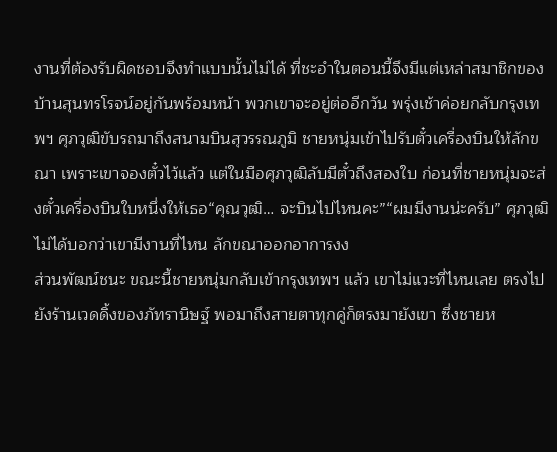งานที่ต้องรับผิดชอบจึงทำแบบนั้นไม่ได้ ที่ชะอำในตอนนี้จึงมีแต่เหล่าสมาชิกของบ้านสุนทรโรจน์อยู่กันพร้อมหน้า พวกเขาจะอยู่ต่ออีกวัน พรุ่งเช้าค่อยกลับกรุงเทพฯ ศุภวุฒิขับรถมาถึงสนามบินสุวรรณภูมิ ชายหนุ่มเข้าไปรับตั๋วเครื่องบินให้ลักขณา เพราะเขาจองตั๋วไว้แล้ว แต่ในมือศุภวุฒิลับมีตั๋วถึงสองใบ ก่อนที่ชายหนุ่มจะส่งตั๋วเครื่องบินใบหนึ่งให้เธอ“คุณวุฒิ… จะบินไปไหนคะ”“ผมมีงานน่ะครับ” ศุภวุฒิ ไม่ได้บอกว่าเขามีงานที่ไหน ลักขณาออกอาการงง
ส่วนพัฒน์ชนะ ขณะนี้ชายหนุ่มกลับเข้ากรุงเทพฯ แล้ว เขาไม่แวะที่ไหนเลย ตรงไปยังร้านเวดดิ้งของภัทรานิษฐ์ พอมาถึงสายตาทุกคู่ก็ตรงมายังเขา ซึ่งชายห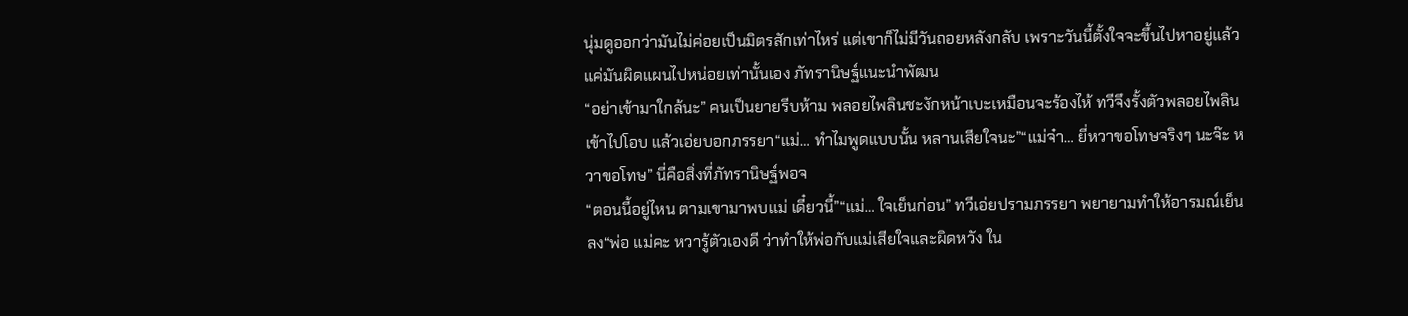นุ่มดูออกว่ามันไม่ค่อยเป็นมิตรสักเท่าไหร่ แต่เขาก็ไม่มีวันถอยหลังกลับ เพราะวันนี้ตั้งใจจะขึ้นไปหาอยู่แล้ว แค่มันผิดแผนไปหน่อยเท่านั้นเอง ภัทรานิษฐ์แนะนำพัฒน
“อย่าเข้ามาใกล้นะ” คนเป็นยายรีบห้าม พลอยไพลินชะงักหน้าเบะเหมือนจะร้องไห้ ทวีจึงรั้งตัวพลอยไพลินเข้าไปโอบ แล้วเอ่ยบอกภรรยา“แม่… ทำไมพูดแบบนั้น หลานเสียใจนะ”“แม่จ๋า… ยี่หวาขอโทษจริงๆ นะจ๊ะ หวาขอโทษ” นี่คือสิ่งที่ภัทรานิษฐ์พอจ
“ตอนนี้อยู่ไหน ตามเขามาพบแม่ เดี๋ยวนี้”“แม่… ใจเย็นก่อน” ทวีเอ่ยปรามภรรยา พยายามทำให้อารมณ์เย็นลง“พ่อ แม่คะ หวารู้ตัวเองดี ว่าทำให้พ่อกับแม่เสียใจและผิดหวัง ใน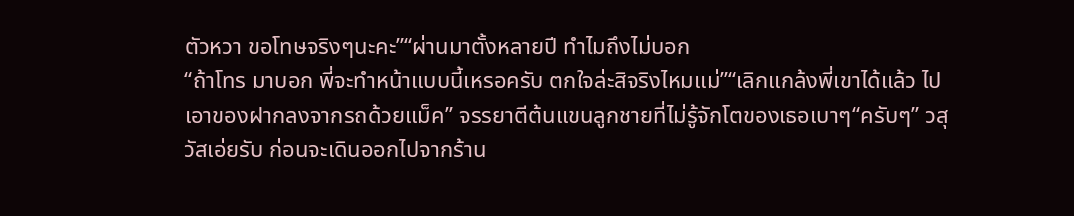ตัวหวา ขอโทษจริงๆนะคะ”“ผ่านมาตั้งหลายปี ทำไมถึงไม่บอก
“ถ้าโทร มาบอก พี่จะทำหน้าแบบนี้เหรอครับ ตกใจล่ะสิจริงไหมแม่”“เลิกแกล้งพี่เขาได้แล้ว ไปเอาของฝากลงจากรถด้วยแม็ค” จรรยาตีต้นแขนลูกชายที่ไม่รู้จักโตของเธอเบาๆ“ครับๆ” วสุวัสเอ่ยรับ ก่อนจะเดินออกไปจากร้าน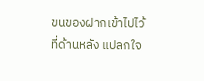ขนของฝากเข้าไปไว้ที่ด้านหลัง แปลกใจ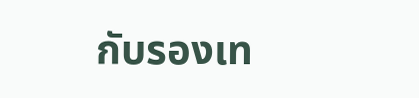กับรองเท